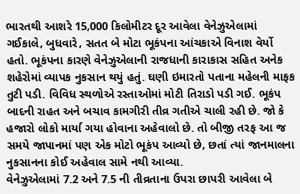ભારતથી આશરે 15,000 કિલોમીટર દૂર આવેલા વેનેઝુએલામાં ગઈકાલે, બુધવારે, સતત બે મોટા ભૂકંપના આંચકાએ વિનાશ વેર્યો હતો. ભૂકંપના કારણે વેનેઝુએલાની રાજધાની કારાકાસ સહિત અનેક શહેરોમાં વ્યાપક નુકસાન થયું હતું. ઘણી ઇમારતો પતાના મહેલની માફક તુટી પડી. વિવિધ સ્થળોએ રસ્તાઓમાં મોટી તિરાડો પડી ગઈ. ભૂકંપ બાદની રાહત અને બચાવ કામગીરી તીવ્ર ગતીએ ચાલી રહી છે. જો કે હજારો લોકો માર્યા ગયા હોવાના અહેવાલો છે. તો બીજી તરફ આ જ સમયે જાપાનમાં પણ એક મોટો ભૂકંપ આવ્યો છે, છતાં ત્યાં જાનમાલના નુકસાનના કોઈ અહેવાલ સામે નથી આવ્યા.
વેનેઝુએલામાં 7.2 અને 7.5 ની તીવ્રતાના ઉપરા છાપરી આવેલા બે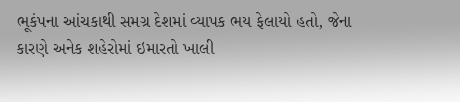ભૂકંપના આંચકાથી સમગ્ર દેશમાં વ્યાપક ભય ફેલાયો હતો, જેના કારણે અનેક શહેરોમાં ઇમારતો ખાલી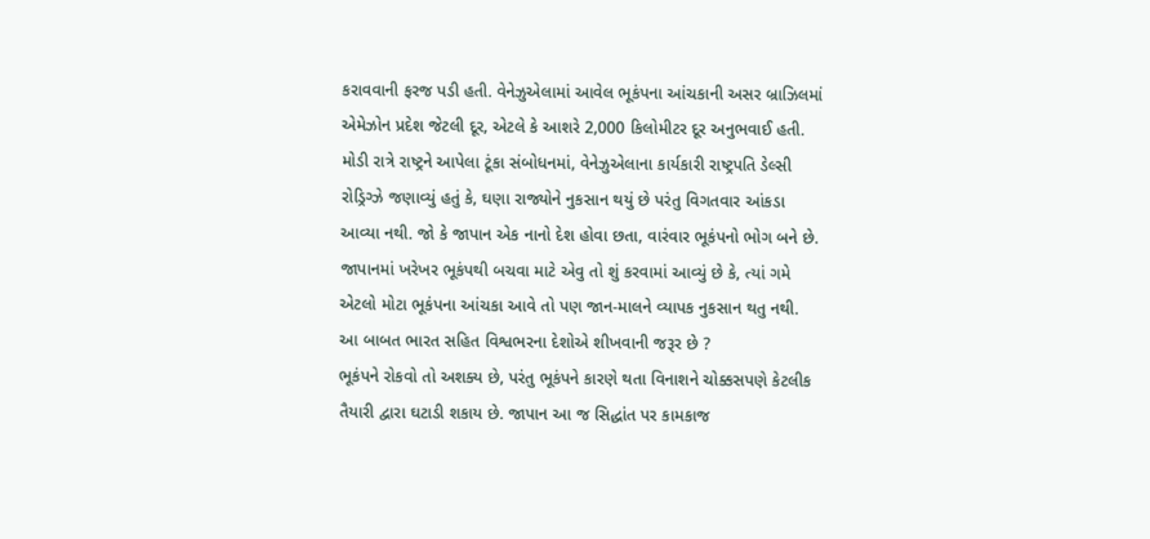કરાવવાની ફરજ પડી હતી. વેનેઝુએલામાં આવેલ ભૂકંપના આંચકાની અસર બ્રાઝિલમાં એમેઝોન પ્રદેશ જેટલી દૂર, એટલે કે આશરે 2,000 કિલોમીટર દૂર અનુભવાઈ હતી. મોડી રાત્રે રાષ્ટ્રને આપેલા ટૂંકા સંબોધનમાં, વેનેઝુએલાના કાર્યકારી રાષ્ટ્રપતિ ડેલ્સી રોડ્રિગ્ઝે જણાવ્યું હતું કે, ઘણા રાજ્યોને નુકસાન થયું છે પરંતુ વિગતવાર આંકડા આવ્યા નથી. જો કે જાપાન એક નાનો દેશ હોવા છતા, વારંવાર ભૂકંપનો ભોગ બને છે. જાપાનમાં ખરેખર ભૂકંપથી બચવા માટે એવુ તો શું કરવામાં આવ્યું છે કે, ત્યાં ગમે એટલો મોટા ભૂકંપના આંચકા આવે તો પણ જાન-માલને વ્યાપક નુકસાન થતુ નથી. આ બાબત ભારત સહિત વિશ્વભરના દેશોએ શીખવાની જરૂર છે ?
ભૂકંપને રોકવો તો અશક્ય છે, પરંતુ ભૂકંપને કારણે થતા વિનાશને ચોક્કસપણે કેટલીક તૈયારી દ્વારા ઘટાડી શકાય છે. જાપાન આ જ સિદ્ધાંત પર કામકાજ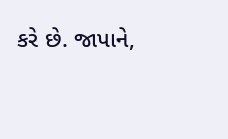કરે છે. જાપાને,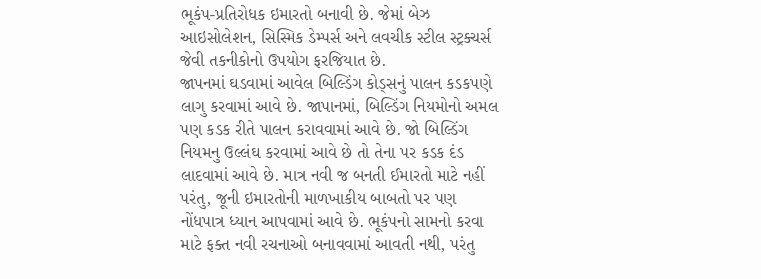ભૂકંપ-પ્રતિરોધક ઇમારતો બનાવી છે. જેમાં બેઝ આઇસોલેશન, સિસ્મિક ડેમ્પર્સ અને લવચીક સ્ટીલ સ્ટ્રક્ચર્સ જેવી તકનીકોનો ઉપયોગ ફરજિયાત છે.
જાપનમાં ઘડવામાં આવેલ બિલ્ડિંગ કોડ્સનું પાલન કડકપણે લાગુ કરવામાં આવે છે. જાપાનમાં, બિલ્ડિંગ નિયમોનો અમલ પણ કડક રીતે પાલન કરાવવામાં આવે છે. જો બિલ્ડિંગ નિયમનુ ઉલ્લંઘ કરવામાં આવે છે તો તેના પર કડક દંડ લાદવામાં આવે છે. માત્ર નવી જ બનતી ઈમારતો માટે નહીં પરંતુ, જૂની ઇમારતોની માળખાકીય બાબતો પર પણ નોંધપાત્ર ધ્યાન આપવામાં આવે છે. ભૂકંપનો સામનો કરવા માટે ફક્ત નવી રચનાઓ બનાવવામાં આવતી નથી, પરંતુ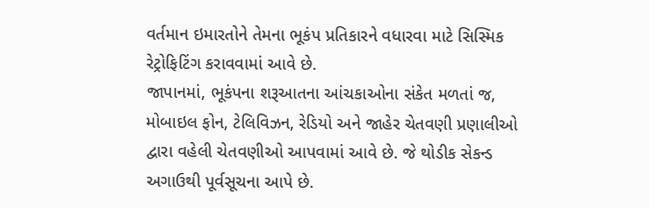વર્તમાન ઇમારતોને તેમના ભૂકંપ પ્રતિકારને વધારવા માટે સિસ્મિક રેટ્રોફિટિંગ કરાવવામાં આવે છે.
જાપાનમાં, ભૂકંપના શરૂઆતના આંચકાઓના સંકેત મળતાં જ, મોબાઇલ ફોન, ટેલિવિઝન, રેડિયો અને જાહેર ચેતવણી પ્રણાલીઓ દ્વારા વહેલી ચેતવણીઓ આપવામાં આવે છે. જે થોડીક સેકન્ડ અગાઉથી પૂર્વસૂચના આપે છે.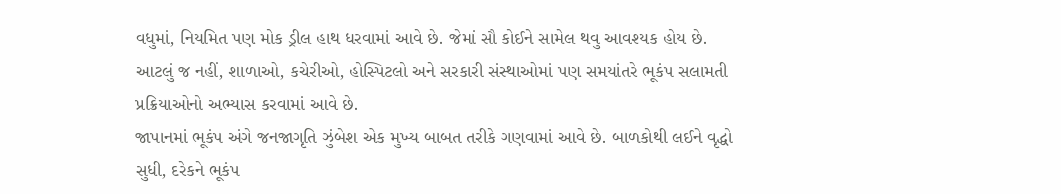વધુમાં, નિયમિત પણ મોક ડ્રીલ હાથ ધરવામાં આવે છે. જેમાં સૌ કોઈને સામેલ થવુ આવશ્યક હોય છે. આટલું જ નહીં, શાળાઓ, કચેરીઓ, હોસ્પિટલો અને સરકારી સંસ્થાઓમાં પણ સમયાંતરે ભૂકંપ સલામતી પ્રક્રિયાઓનો અભ્યાસ કરવામાં આવે છે.
જાપાનમાં ભૂકંપ અંગે જનજાગૃતિ ઝુંબેશ એક મુખ્ય બાબત તરીકે ગણવામાં આવે છે. બાળકોથી લઈને વૃદ્ધો સુધી, દરેકને ભૂકંપ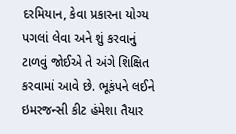દરમિયાન, કેવા પ્રકારના યોગ્ય પગલાં લેવા અને શું કરવાનું ટાળવું જોઈએ તે અંગે શિક્ષિત કરવામાં આવે છે. ભૂકંપને લઈને ઇમરજન્સી કીટ હંમેશા તૈયાર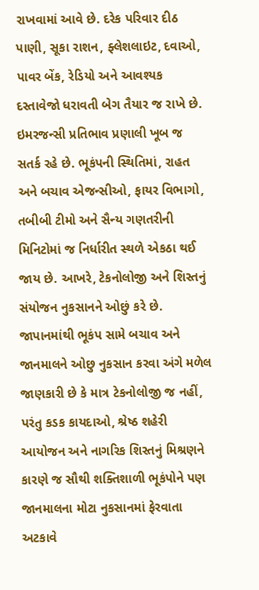રાખવામાં આવે છે. દરેક પરિવાર દીઠ પાણી, સૂકા રાશન, ફ્લેશલાઇટ, દવાઓ, પાવર બેંક, રેડિયો અને આવશ્યક દસ્તાવેજો ધરાવતી બેગ તૈયાર જ રાખે છે.
ઇમરજન્સી પ્રતિભાવ પ્રણાલી ખૂબ જ સતર્ક રહે છે. ભૂકંપની સ્થિતિમાં, રાહત અને બચાવ એજન્સીઓ, ફાયર વિભાગો, તબીબી ટીમો અને સૈન્ય ગણતરીની મિનિટોમાં જ નિર્ધારીત સ્થળે એકઠા થઈ જાય છે. આખરે, ટેકનોલોજી અને શિસ્તનું સંયોજન નુકસાનને ઓછું કરે છે. જાપાનમાંથી ભૂકંપ સામે બચાવ અને જાનમાલને ઓછુ નુકસાન કરવા અંગે મળેલ જાણકારી છે કે માત્ર ટેકનોલોજી જ નહીં, પરંતુ કડક કાયદાઓ, શ્રેષ્ઠ શહેરી આયોજન અને નાગરિક શિસ્તનું મિશ્રણને કારણે જ સૌથી શક્તિશાળી ભૂકંપોને પણ જાનમાલના મોટા નુકસાનમાં ફેરવાતા અટકાવે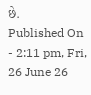છે.
Published On - 2:11 pm, Fri, 26 June 26